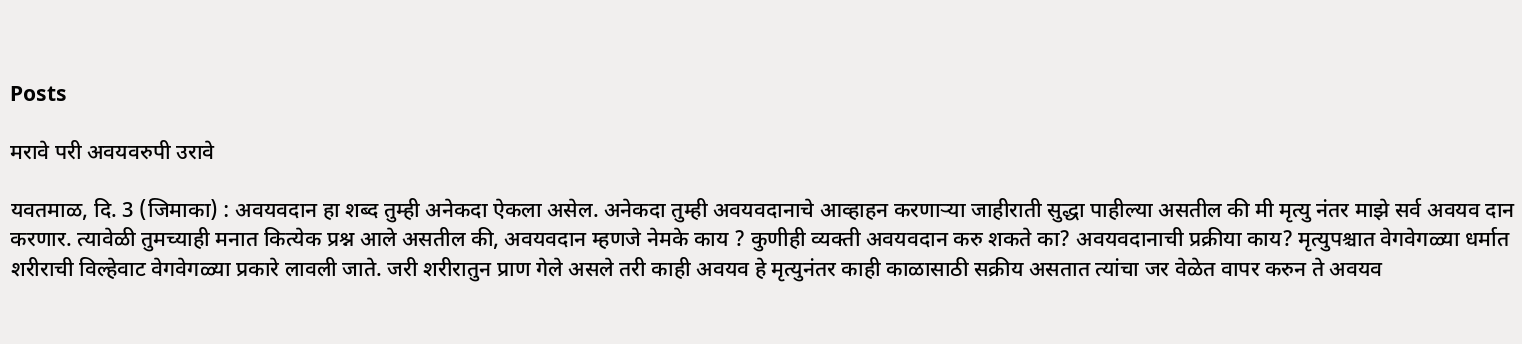Posts

मरावे परी अवयवरुपी उरावे

यवतमाळ, दि. 3 (जिमाका) : अवयवदान हा शब्द तुम्ही अनेकदा ऐकला असेल. अनेकदा तुम्ही अवयवदानाचे आव्हाहन करणाऱ्या जाहीराती सुद्धा पाहील्या असतील की मी मृत्यु नंतर माझे सर्व अवयव दान करणार. त्यावेळी तुमच्याही मनात कित्येक प्रश्न आले असतील की, अवयवदान म्हणजे नेमके काय ? कुणीही व्यक्ती अवयवदान करु शकते का? अवयवदानाची प्रक्रीया काय? मृत्युपश्चात वेगवेगळ्या धर्मात शरीराची विल्हेवाट वेगवेगळ्या प्रकारे लावली जाते. जरी शरीरातुन प्राण गेले असले तरी काही अवयव हे मृत्युनंतर काही काळासाठी सक्रीय असतात त्यांचा जर वेळेत वापर करुन ते अवयव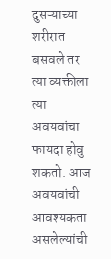दुसऱ्याच्या शरीरात बसवले तर त्या व्यक्तीला त्या अवयवांचा फायदा होवु शकतो. आज अवयवांची आवश्यकता असलेल्यांची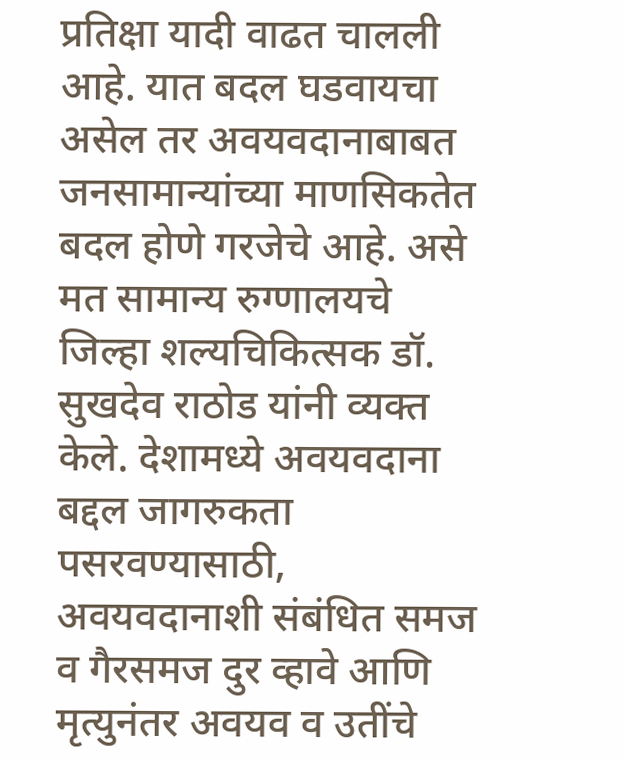प्रतिक्षा यादी वाढत चालली आहे. यात बदल घडवायचा असेल तर अवयवदानाबाबत जनसामान्यांच्या माणसिकतेत बदल होणे गरजेचे आहे. असे मत सामान्य रुग्णालयचे जिल्हा शल्यचिकित्सक डॉ. सुखदेव राठोड यांनी व्यक्त केले. देशामध्ये अवयवदाना बद्दल जागरुकता पसरवण्यासाठी, अवयवदानाशी संबंधित समज व गैरसमज दुर व्हावे आणि मृत्युनंतर अवयव व उतींचे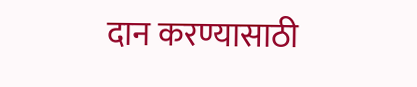दान करण्यासाठी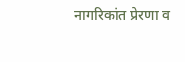नागरिकांत प्रेरणा व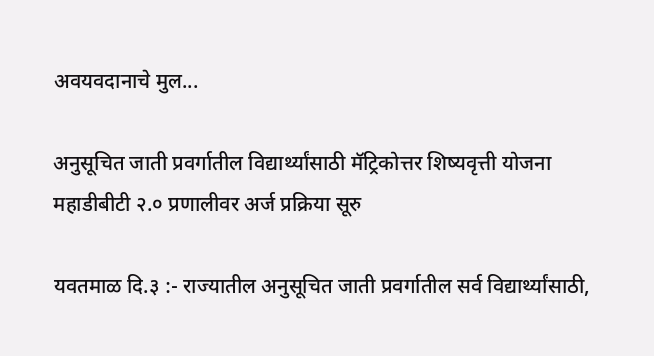अवयवदानाचे मुल...

अनुसूचित जाती प्रवर्गातील विद्यार्थ्यांसाठी मॅट्रिकोत्तर शिष्यवृत्ती योजना महाडीबीटी २.० प्रणालीवर अर्ज प्रक्रिया सूरु

यवतमाळ दि.३ :- राज्यातील अनुसूचित जाती प्रवर्गातील सर्व विद्यार्थ्यांसाठी,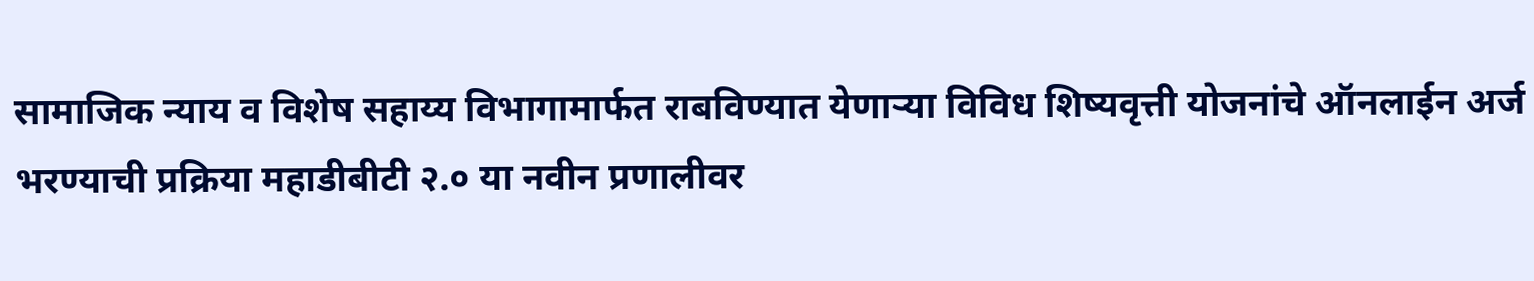सामाजिक न्याय व विशेष सहाय्य विभागामार्फत राबविण्यात येणाऱ्या विविध शिष्यवृत्ती योजनांचे ऑनलाईन अर्ज भरण्याची प्रक्रिया महाडीबीटी २.० या नवीन प्रणालीवर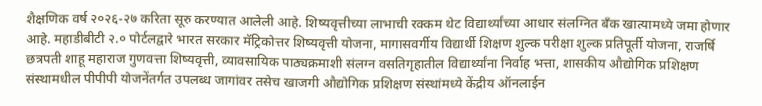शैक्षणिक वर्ष २०२६-२७ करिता सूरु करण्यात आलेली आहे. शिष्यवृत्तीच्या लाभाची रक्कम थेट विद्यार्थ्यांच्या आधार संलग्नित बँक खात्यामध्ये जमा होणार आहे. महाडीबीटी २.० पोर्टलद्वारे भारत सरकार मॅट्रिकोत्तर शिष्यवृत्ती योजना, मागासवर्गीय विद्यार्थी शिक्षण शुल्क परीक्षा शुल्क प्रतिपूर्ती योजना, राजर्षि छत्रपती शाहू महाराज गुणवत्ता शिष्यवृत्ती, व्यावसायिक पाठ्यक्रमाशी संलग्न वसतिगृहातील विद्यार्थ्यांना निर्वाह भत्ता, शासकीय औद्योगिक प्रशिक्षण संस्थामधील पीपीपी योजनेंतर्गत उपलब्ध जागांवर तसेच खाजगी औद्योगिक प्रशिक्षण संस्थांमध्ये केंद्रीय ऑनलाईन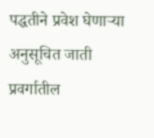पद्धतीने प्रवेश घेणाऱ्या अनुसूचित जाती प्रवर्गातील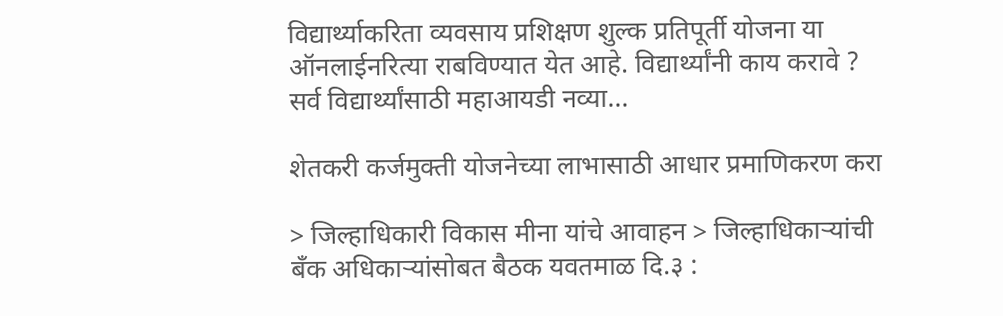विद्यार्थ्याकरिता व्यवसाय प्रशिक्षण शुल्क प्रतिपूर्ती योजना या ऑनलाईनरित्या राबविण्यात येत आहे. विद्यार्थ्यांनी काय करावे ? सर्व विद्यार्थ्यांसाठी महाआयडी नव्या...

शेतकरी कर्जमुक्ती योजनेच्या लाभासाठी आधार प्रमाणिकरण करा

> जिल्हाधिकारी विकास मीना यांचे आवाहन > जिल्हाधिकाऱ्यांची बँक अधिकाऱ्यांसोबत बैठक यवतमाळ दि.३ :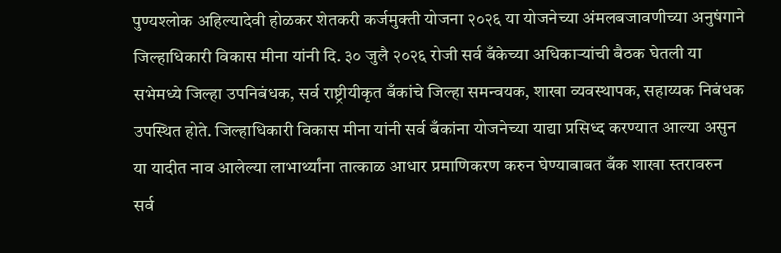पुण्यश्लोक अहिल्यादेवी होळकर शेतकरी कर्जमुक्ती योजना २०२६ या योजनेच्या अंमलबजावणीच्या अनुषंगाने जिल्हाधिकारी विकास मीना यांनी दि. ३० जुलै २०२६ रोजी सर्व बँकेच्या अधिकाऱ्यांची बैठक घेतली या सभेमध्ये जिल्हा उपनिबंधक, सर्व राष्ट्रीयीकृत बँकांचे जिल्हा समन्वयक, शाखा व्यवस्थापक, सहाय्यक निबंधक उपस्थित होते. जिल्हाधिकारी विकास मीना यांनी सर्व बँकांना योजनेच्या याद्या प्रसिध्द करण्यात आल्या असुन या यादीत नाव आलेल्या लाभार्थ्यांना तात्काळ आधार प्रमाणिकरण करुन घेण्याबाबत बँक शाखा स्तरावरुन सर्व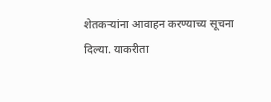शेतकऱ्यांना आवाहन करण्याच्य सूचना दिल्या. याकरीता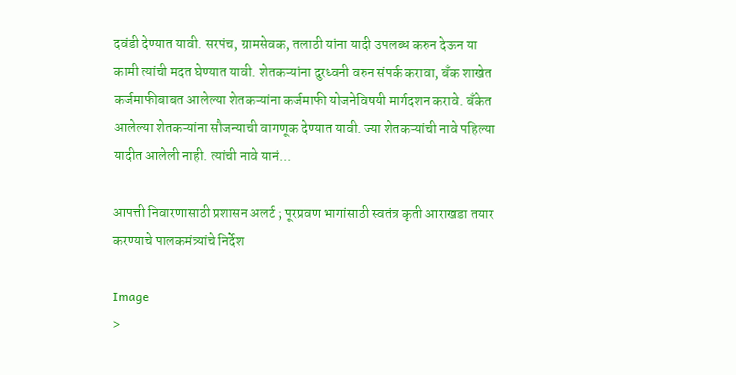दवंडी देण्यात यावी. सरपंच, ग्रामसेवक, तलाठी यांना यादी उपलब्ध करुन देऊन या कामी त्यांची मदत घेण्यात यावी. शेतकऱ्यांना दुरध्वनी वरुन संपर्क करावा, बँक शाखेत कर्जमाफीबाबत आलेल्या शेतकऱ्यांना कर्जमाफी योजनेविषयी मार्गदशन करावे. बँकेत आलेल्या शेतकऱ्यांना सौजन्याची वागणूक देण्यात यावी. ज्या शेतकऱ्यांची नावे पहिल्या यादीत आलेली नाही. त्यांची नावे यानं...

आपत्ती निवारणासाठी प्रशासन अलर्ट ; पूरप्रवण भागांसाठी स्वतंत्र कृती आराखडा तयार करण्याचे पालकमंत्र्यांचे निर्देश

Image
>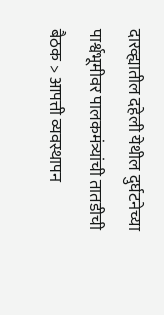दारव्ह्यातील दहेली येथील दुर्घटनेच्या पार्श्वभूमीवर पालकमंत्र्यांची तातडीची बैठक > आपत्ती व्यवस्थापन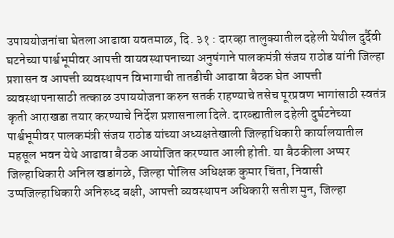उपाययोजनांचा घेतला आढावा यवतमाळ, दि. ३१ : दारव्हा तालुक्यातील दहेली येथील दुर्दैवी घटनेच्या पार्श्वभूमीवर आपत्ती वायवस्थापनाच्या अनुषंगाने पालकमंत्री संजय राठोड यांनी जिल्हा प्रशासन व आपत्ती व्यवस्थापन विभागाची तातडीची आढावा बैठक घेत आपत्ती व्यवस्थापनासाठी तत्काळ उपाययोजना करुन सतर्क राहण्याचे तसेच पूरप्रवण भागांसाठी स्वतंत्र कृती आराखडा तयार करण्याचे निर्देश प्रशासनाला दिले. दारव्ह्यातील दहेली दुर्घटनेच्या पार्श्वभूमीवर पालकमंत्री संजय राठोड यांच्या अध्यक्षतेखाली जिल्हाधिकारी कार्यालयातील महसूल भवन येथे आढावा बैठक आयोजित करण्यात आली होती. या बैठकीला अप्पर जिल्हाधिकारी अनिल खडांगळे, जिल्हा पोलिस अधिक्षक कुमार चिंता, निवासी उप्पजिल्हाधिकारी अनिरुध्द बक्षी, आपत्ती व्यवस्थापन अधिकारी सतीश मुन, जिल्हा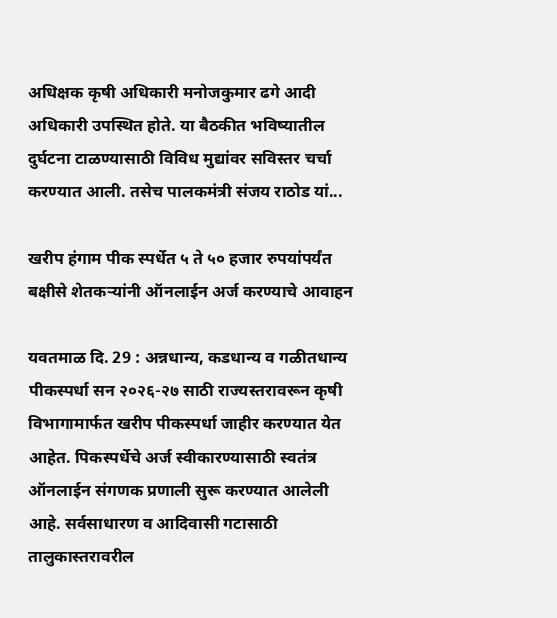अधिक्षक कृषी अधिकारी मनोजकुमार ढगे आदी अधिकारी उपस्थित होते. या बैठकीत भविष्यातील दुर्घटना टाळण्यासाठी विविध मुद्यांवर सविस्तर चर्चा करण्यात आली. तसेच पालकमंत्री संजय राठोड यां...

खरीप हंगाम पीक स्पर्धेत ५ ते ५० हजार रुपयांपर्यंत बक्षीसे शेतकऱ्यांनी ऑनलाईन अर्ज करण्याचे आवाहन

यवतमाळ दि. 29 : अन्नधान्य, कडधान्य व गळीतधान्य पीकस्पर्धा सन २०२६-२७ साठी राज्यस्तरावरून कृषी विभागामार्फत खरीप पीकस्पर्धा जाहीर करण्यात येत आहेत. पिकस्पर्धेचे अर्ज स्वीकारण्यासाठी स्वतंत्र ऑनलाईन संगणक प्रणाली सुरू करण्यात आलेली आहे. सर्वसाधारण व आदिवासी गटासाठी तालुकास्तरावरील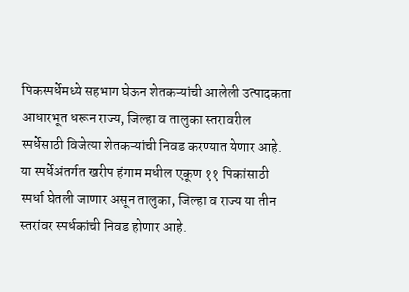पिकस्पर्धेमध्ये सहभाग घेऊन शेतकऱ्यांची आलेली उत्पादकता आधारभूत धरून राज्य, जिल्हा व तालुका स्तरावरील स्पर्धेसाठी विजेत्या शेतकऱ्यांची निवड करण्यात येणार आहे. या स्पर्धेअंतर्गत खरीप हंगाम मधील एकूण ११ पिकांसाठी स्पर्धा घेतली जाणार असून तालुका, जिल्हा व राज्य या तीन स्तरांवर स्पर्धकांची निवड होणार आहे.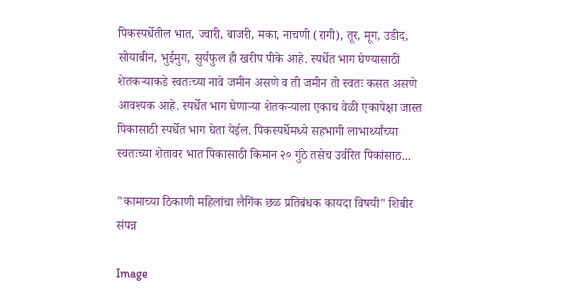पिकस्पर्धेतील भात, ज्वारी, बाजरी, मका, नाचणी (रागी), तूर, मूग, उडीद, सोयाबीन, भुईमुग, सुर्यफुल ही खरीप पीके आहे. स्पर्धेत भाग घेण्यासाठी शेतकऱ्याकडे स्वतःच्या नावे जमीन असणे व ती जमीन तो स्वतः कसत असणे आवश्यक आहे. स्पर्धेत भाग घेणाऱ्या शेतकऱ्याला एकाच वेळी एकापेक्षा जास्त पिकासाठी स्पर्धेत भाग घेता येईल. पिकस्पर्धेमध्ये सहभागी लाभार्थ्यांच्या स्वतःच्या शेतावर भात पिकासाठी किमान २० गुंठे तसेच उर्वरित पिकांसाठ...

"कामाच्या ठिकाणी महिलांचा लैगिंक छळ प्रतिबंधक कायदा विषयी" शिबीर संपन्न

Image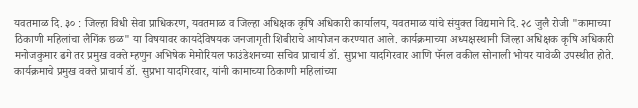यवतमाळ दि. ३० : जिल्हा विधी सेवा प्राधिकरण, यवतमाळ व जिल्हा अधिक्षक कृषि अधिकारी कार्यालय, यवतमाळ यांचे संयुक्त विद्यमाने दि. २८ जुलै रोजी "कामाच्या ठिकाणी महिलांचा लैगिंक छळ" या विषयावर कायदेविषयक जनजागृती शिबीराचे आयोजन करण्यात आले. कार्यक्रमाच्या अध्यक्षस्थानी जिल्हा अधिक्षक कृषि अधिकारी मनोजकुमार ढगे तर प्रमुख वक्ते म्हणुन अभिषेक मेमोरियल फाउंडेशनच्या सचिव प्राचार्य डॉ. सुप्रभा यादगिरवार आणि पॅनल वकील सोनाली भोयर यावेळी उपस्थीत होते. कार्यक्रमाचे प्रमुख वक्ते प्राचार्य डॉ. सुप्रभा यादगिरवार, यांनी कामाच्या ठिकाणी महिलांच्या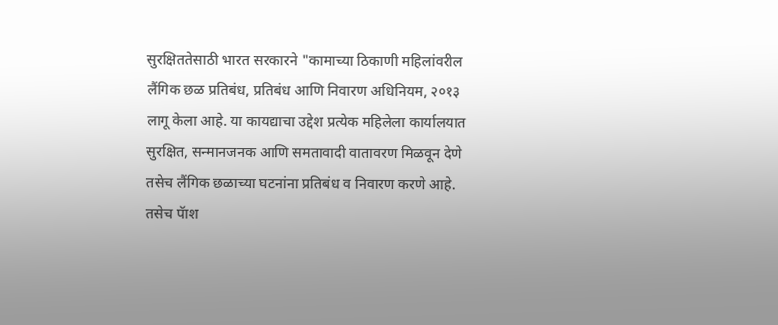सुरक्षिततेसाठी भारत सरकारने "कामाच्या ठिकाणी महिलांवरील लैंगिक छळ प्रतिबंध, प्रतिबंध आणि निवारण अधिनियम, २०१३ लागू केला आहे. या कायद्याचा उद्देश प्रत्येक महिलेला कार्यालयात सुरक्षित, सन्मानजनक आणि समतावादी वातावरण मिळवून देणे तसेच लैंगिक छळाच्या घटनांना प्रतिबंध व निवारण करणे आहे. तसेच पॅाश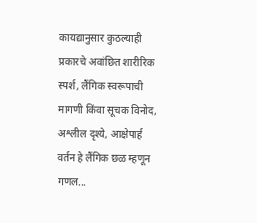कायद्यानुसार कुठल्याही प्रकारचे अवांछित शारीरिक स्पर्श, लैंगिक स्वरूपाची मागणी किंवा सूचक विनोद, अश्लील दृश्ये, आक्षेपार्ह वर्तन हे लैंगिक छळ म्हणून गणल...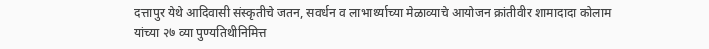दत्तापुर येथे आदिवासी संस्कृतीचे जतन, सवर्धन व लाभार्थ्याच्या मेळाव्याचे आयोजन क्रांतीवीर शामादादा कोलाम यांच्या २७ व्या पुण्यतिथीनिमित्त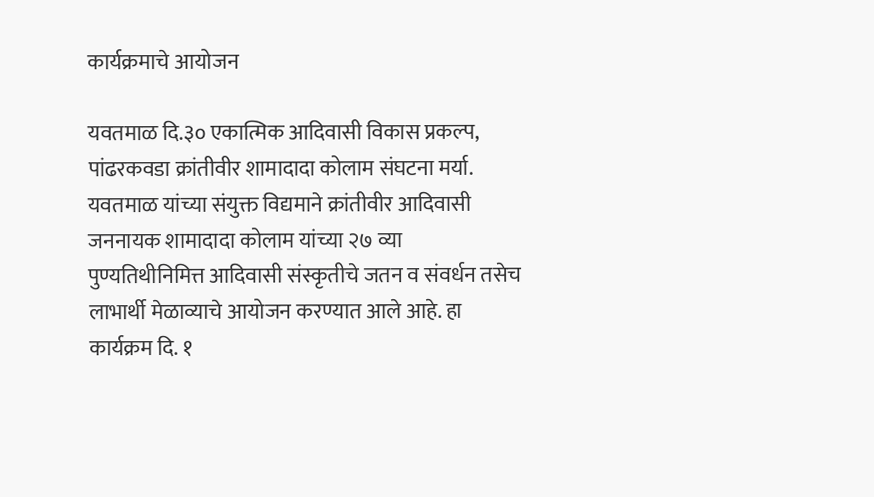कार्यक्रमाचे आयोजन

यवतमाळ दि.३० एकात्मिक आदिवासी विकास प्रकल्प, पांढरकवडा क्रांतीवीर शामादादा कोलाम संघटना मर्या. यवतमाळ यांच्या संयुक्त विद्यमाने क्रांतीवीर आदिवासी जननायक शामादादा कोलाम यांच्या २७ व्या पुण्यतिथीनिमित्त आदिवासी संस्कृतीचे जतन व संवर्धन तसेच लाभार्थी मेळाव्याचे आयोजन करण्यात आले आहे. हा कार्यक्रम दि. १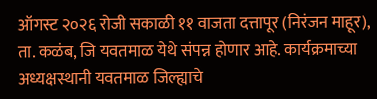ऑगस्ट २०२६ रोजी सकाळी ११ वाजता दत्तापूर (निरंजन माहूर), ता. कळंब, जि यवतमाळ येथे संपन्न होणार आहे. कार्यक्रमाच्या अध्यक्षस्थानी यवतमाळ जिल्ह्याचे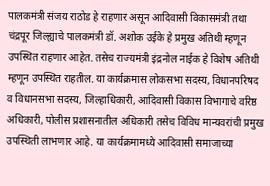पालकमंत्री संजय राठोड हे राहणार असून आदिवासी विकासमंत्री तथा चंद्रपूर जिल्ह्याचे पालकमंत्री डॉ. अशोक उईके हे प्रमुख अतिथी म्हणून उपस्थित राहणार आहेत. तसेच राज्यमंत्री इंद्रनोल नाईक हे विशेष अतिथी म्हणून उपस्थित राहतील. या कार्यक्रमास लोकसभा सदस्य, विधानपरिषद व विधानसभा सदस्य, जिल्हाधिकारी, आदिवासी विकास विभागाचे वरिष्ठ अधिकारी, पोलीस प्रशासनातील अधिकारी तसेच विविध मान्यवरांची प्रमुख उपस्थिती लाभणार आहे. या कार्यक्रमामध्ये आदिवासी समाजाच्या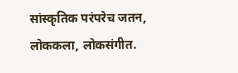सांस्कृतिक परंपरेच जतन, लोककला, लोकसंगीत.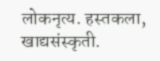लोकनृत्य. हस्तकला, खाद्यसंस्कृती.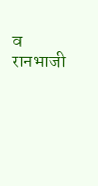व रानभाजी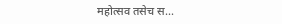महोत्सव तसेच स...